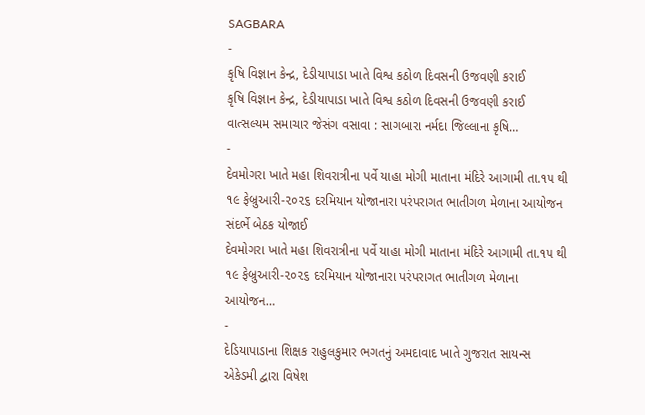SAGBARA
-
કૃષિ વિજ્ઞાન કેન્દ્ર, દેડીયાપાડા ખાતે વિશ્વ કઠોળ દિવસની ઉજવણી કરાઈ
કૃષિ વિજ્ઞાન કેન્દ્ર, દેડીયાપાડા ખાતે વિશ્વ કઠોળ દિવસની ઉજવણી કરાઈ વાત્સલ્યમ સમાચાર જેસંગ વસાવા : સાગબારા નર્મદા જિલ્લાના કૃષિ…
-
દેવમોગરા ખાતે મહા શિવરાત્રીના પર્વે યાહા મોગી માતાના મંદિરે આગામી તા.૧૫ થી ૧૯ ફેબ્રુઆરી-૨૦૨૬ દરમિયાન યોજાનારા પરંપરાગત ભાતીગળ મેળાના આયોજન સંદર્ભે બેઠક યોજાઈ
દેવમોગરા ખાતે મહા શિવરાત્રીના પર્વે યાહા મોગી માતાના મંદિરે આગામી તા.૧૫ થી ૧૯ ફેબ્રુઆરી-૨૦૨૬ દરમિયાન યોજાનારા પરંપરાગત ભાતીગળ મેળાના આયોજન…
-
દેડિયાપાડાના શિક્ષક રાહુલકુમાર ભગતનું અમદાવાદ ખાતે ગુજરાત સાયન્સ એકેડમી દ્વારા વિષેશ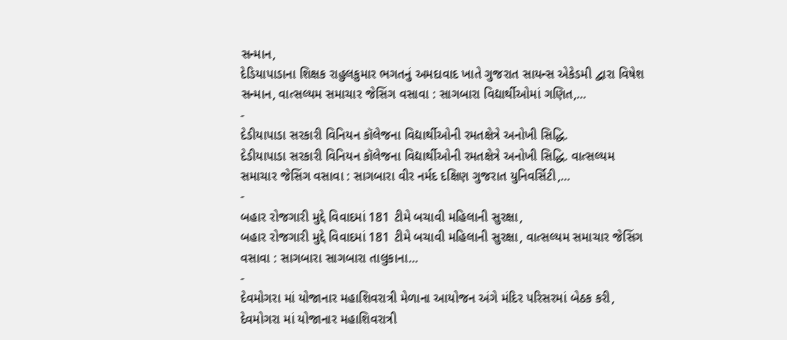સન્માન,
દેડિયાપાડાના શિક્ષક રાહુલકુમાર ભગતનું અમદાવાદ ખાતે ગુજરાત સાયન્સ એકેડમી દ્વારા વિષેશ સન્માન, વાત્સલ્યમ સમાચાર જેસિંગ વસાવા : સાગબારા વિદ્યાર્થીઓમાં ગણિત,…
-
દેડીયાપાડા સરકારી વિનિયન કૉલેજના વિદ્યાર્થીઓની રમતક્ષેત્રે અનોખી સિદ્ધિ.
દેડીયાપાડા સરકારી વિનિયન કૉલેજના વિદ્યાર્થીઓની રમતક્ષેત્રે અનોખી સિદ્ધિ. વાત્સલ્યમ સમાચાર જેસિંગ વસાવા : સાગબારા વીર નર્મદ દક્ષિણ ગુજરાત યુનિવર્સિટી,…
-
બહાર રોજગારી મુદ્દે વિવાદમાં 181 ટીમે બચાવી મહિલાની સુરક્ષા,
બહાર રોજગારી મુદ્દે વિવાદમાં 181 ટીમે બચાવી મહિલાની સુરક્ષા, વાત્સલ્યમ સમાચાર જેસિંગ વસાવા : સાગબારા સાગબારા તાલુકાના…
-
દેવમોગરા માં યોજાનાર મહાશિવરાત્રી મેળાના આયોજન અંગે મંદિર પરિસરમાં બેઠક કરી,
દેવમોગરા માં યોજાનાર મહાશિવરાત્રી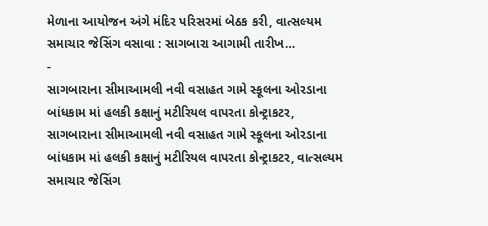મેળાના આયોજન અંગે મંદિર પરિસરમાં બેઠક કરી, વાત્સલ્યમ સમાચાર જેસિંગ વસાવા : સાગબારા આગામી તારીખ…
-
સાગબારાના સીમાઆમલી નવી વસાહત ગામે સ્કૂલના ઓરડાના બાંધકામ માં હલકી કક્ષાનું મટીરિયલ વાપરતા કોન્ટ્રાકટર,
સાગબારાના સીમાઆમલી નવી વસાહત ગામે સ્કૂલના ઓરડાના બાંધકામ માં હલકી કક્ષાનું મટીરિયલ વાપરતા કોન્ટ્રાકટર, વાત્સલ્યમ સમાચાર જેસિંગ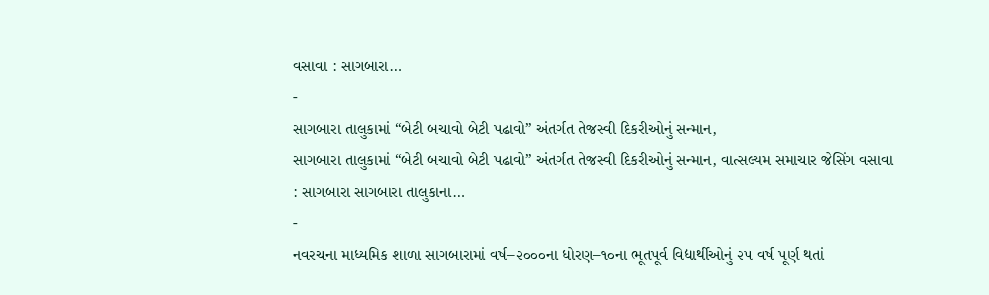વસાવા : સાગબારા…
-
સાગબારા તાલુકામાં “બેટી બચાવો બેટી પઢાવો” અંતર્ગત તેજસ્વી દિકરીઓનું સન્માન,
સાગબારા તાલુકામાં “બેટી બચાવો બેટી પઢાવો” અંતર્ગત તેજસ્વી દિકરીઓનું સન્માન, વાત્સલ્યમ સમાચાર જેસિંગ વસાવા : સાગબારા સાગબારા તાલુકાના…
-
નવરચના માધ્યમિક શાળા સાગબારામાં વર્ષ–૨૦૦૦ના ધોરણ–૧૦ના ભૂતપૂર્વ વિદ્યાર્થીઓનું ૨૫ વર્ષ પૂર્ણ થતાં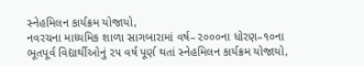સ્નેહમિલન કાર્યક્રમ યોજાયો,
નવરચના માધ્યમિક શાળા સાગબારામાં વર્ષ–૨૦૦૦ના ધોરણ–૧૦ના ભૂતપૂર્વ વિદ્યાર્થીઓનું ૨૫ વર્ષ પૂર્ણ થતાં સ્નેહમિલન કાર્યક્રમ યોજાયો,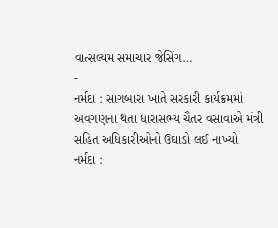વાત્સલ્યમ સમાચાર જેસિંગ…
-
નર્મદા : સાગબારા ખાતે સરકારી કાર્યક્રમમાં અવગણના થતા ધારાસભ્ય ચૈતર વસાવાએ મંત્રી સહિત અધિકારીઓનો ઉઘાડો લઈ નાખ્યો
નર્મદા :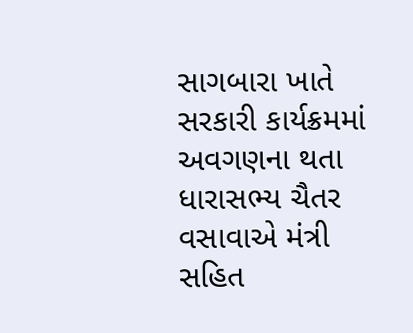સાગબારા ખાતે સરકારી કાર્યક્રમમાં અવગણના થતા ધારાસભ્ય ચૈતર વસાવાએ મંત્રી સહિત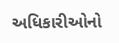અધિકારીઓનો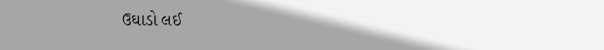ઉઘાડો લઈ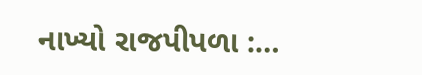નાખ્યો રાજપીપળા :…